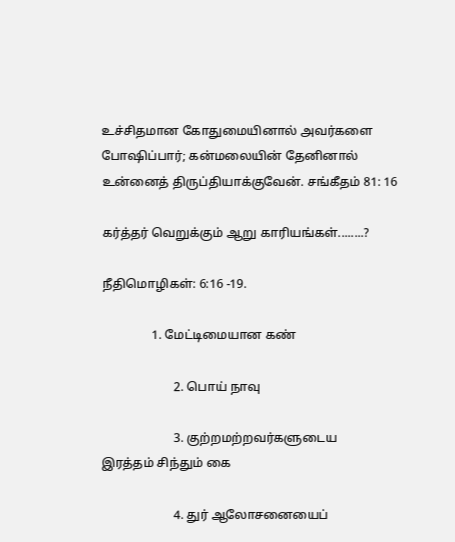உச்சிதமான கோதுமையினால் அவர்களை போஷிப்பார்; கன்மலையின் தேனினால் உன்னைத் திருப்தியாக்குவேன். சங்கீதம் 81: 16

கர்த்தர் வெறுக்கும் ஆறு காரியங்கள்........?

நீதிமொழிகள்: 6:16 -19.

                1. மேட்டிமையான கண்

                       2. பொய் நாவு

                       3. குற்றமற்றவர்களுடைய                               இரத்தம் சிந்தும் கை

                       4. துர் ஆலோசனையைப்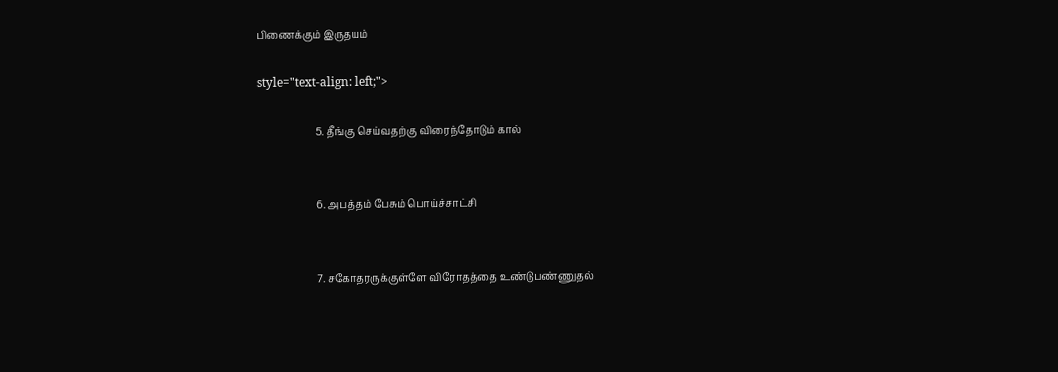பிணைக்கும் இருதயம்

style="text-align: left;">

                       5. தீங்கு செய்வதற்கு விரைந்தோடும் கால்


                       6. அபத்தம் பேசும் பொய்ச்சாட்சி


                       7. சகோதரருக்குள்ளே விரோதத்தை உண்டுபண்ணுதல்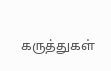கருத்துகள்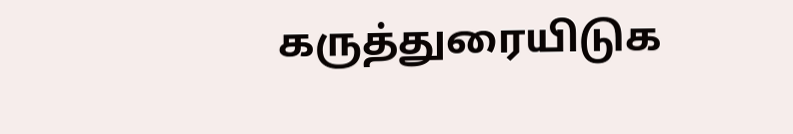கருத்துரையிடுக